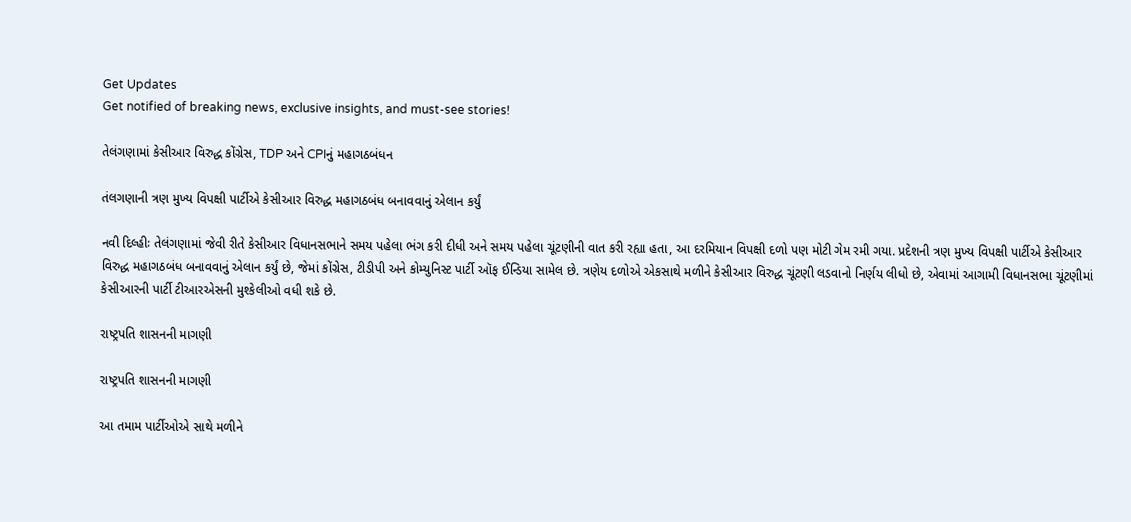Get Updates
Get notified of breaking news, exclusive insights, and must-see stories!

તેલંગણામાં કેસીઆર વિરુદ્ધ કોંગ્રેસ, TDP અને CPIનું મહાગઠબંધન

તંલગણાની ત્રણ મુખ્ય વિપક્ષી પાર્ટીએ કેસીઆર વિરુદ્ધ મહાગઠબંધ બનાવવાનું એલાન કર્યું

નવી દિલ્હીઃ તેલંગણામાં જેવી રીતે કેસીઆર વિધાનસભાને સમય પહેલા ભંગ કરી દીધી અને સમય પહેલા ચૂંટણીની વાત કરી રહ્યા હતા, આ દરમિયાન વિપક્ષી દળો પણ મોટી ગેમ રમી ગયા. પ્રદેશની ત્રણ મુખ્ય વિપક્ષી પાર્ટીએ કેસીઆર વિરુદ્ધ મહાગઠબંધ બનાવવાનું એલાન કર્યું છે, જેમાં કોંગ્રેસ, ટીડીપી અને કોમ્યુનિસ્ટ પાર્ટી ઑફ ઈન્ડિયા સામેલ છે. ત્રણેય દળોએ એકસાથે મળીને કેસીઆર વિરુદ્ધ ચૂંટણી લડવાનો નિર્ણય લીધો છે, એવામાં આગામી વિધાનસભા ચૂંટણીમાં કેસીઆરની પાર્ટી ટીઆરએસની મુશ્કેલીઓ વધી શકે છે.

રાષ્ટ્રપતિ શાસનની માગણી

રાષ્ટ્રપતિ શાસનની માગણી

આ તમામ પાર્ટીઓએ સાથે મળીને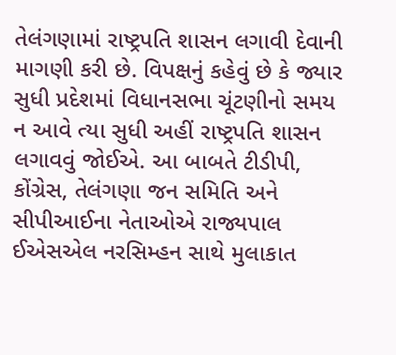તેલંગણામાં રાષ્ટ્રપતિ શાસન લગાવી દેવાની માગણી કરી છે. વિપક્ષનું કહેવું છે કે જ્યાર સુધી પ્રદેશમાં વિધાનસભા ચૂંટણીનો સમય ન આવે ત્યા સુધી અહીં રાષ્ટ્રપતિ શાસન લગાવવું જોઈએ. આ બાબતે ટીડીપી, કોંગ્રેસ, તેલંગણા જન સમિતિ અને સીપીઆઈના નેતાઓએ રાજ્યપાલ ઈએસએલ નરસિમ્હન સાથે મુલાકાત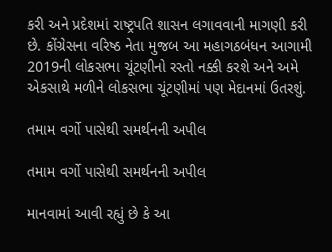કરી અને પ્રદેશમાં રાષ્ટ્રપતિ શાસન લગાવવાની માગણી કરી છે. કોંગ્રેસના વરિષ્ઠ નેતા મુજબ આ મહાગઠબંધન આગામી 2019ની લોકસભા ચૂંટણીનો રસ્તો નક્કી કરશે અને અમે એકસાથે મળીને લોકસભા ચૂંટણીમાં પણ મેદાનમાં ઉતરશું.

તમામ વર્ગો પાસેથી સમર્થનની અપીલ

તમામ વર્ગો પાસેથી સમર્થનની અપીલ

માનવામાં આવી રહ્યું છે કે આ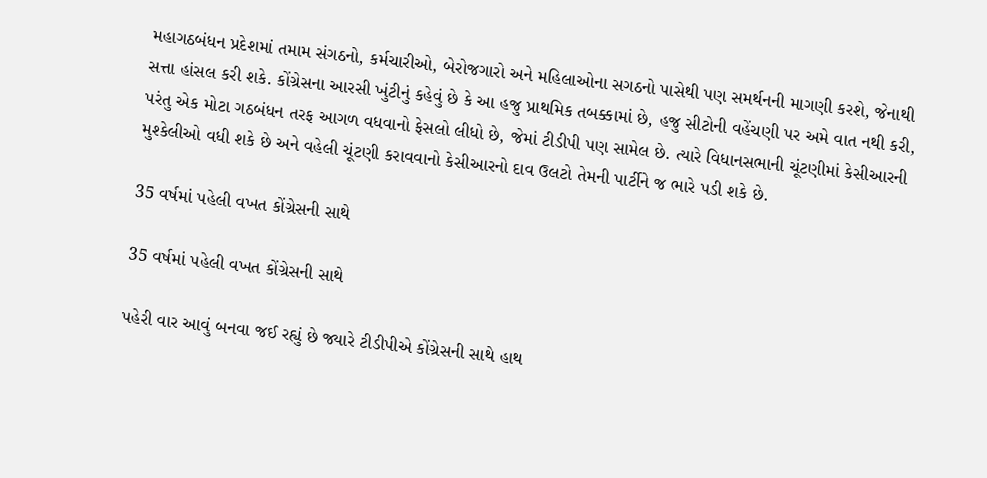મહાગઠબંધન પ્રદેશમાં તમામ સંગઠનો, કર્મચારીઓ, બેરોજગારો અને મહિલાઓના સગઠનો પાસેથી પણ સમર્થનની માગણી કરશે, જેનાથી સત્તા હાંસલ કરી શકે. કોંગ્રેસના આરસી ખુંટીનું કહેવું છે કે આ હજુ પ્રાથમિક તબક્કામાં છે, હજુ સીટોની વહેંચણી પર અમે વાત નથી કરી, પરંતુ એક મોટા ગઠબંધન તરફ આગળ વધવાનો ફેસલો લીધો છે, જેમાં ટીડીપી પણ સામેલ છે. ત્યારે વિધાનસભાની ચૂંટણીમાં કેસીઆરની મુશ્કેલીઓ વધી શકે છે અને વહેલી ચૂંટણી કરાવવાનો કેસીઆરનો દાવ ઉલટો તેમની પાર્ટીને જ ભારે પડી શકે છે.

35 વર્ષમાં પહેલી વખત કોંગ્રેસની સાથે

35 વર્ષમાં પહેલી વખત કોંગ્રેસની સાથે

પહેરી વાર આવું બનવા જઈ રહ્યું છે જ્યારે ટીડીપીએ કોંગ્રેસની સાથે હાથ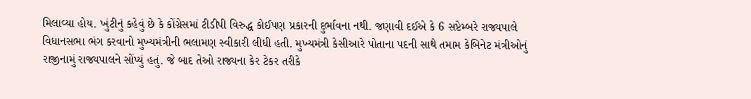મિલાવ્યા હોય. ખુંટીનું કહેવું છે કે કોંગ્રેસમાં ટીડીપી વિરુદ્ધ કોઈપણ પ્રકારની દુર્ભાવના નથી. જણાવી દઈએ કે 6 સપ્ટેમ્બરે રાજ્યપાલે વિધાનસભા ભંગ કરવાનો મુખ્યમંત્રીની ભલામણ સ્વીકારી લીધી હતી. મુખ્યમંત્રી કેસીઆરે પોતાના પદની સાથે તમામ કેબિનેટ મંત્રીઓનું રાજીનામું રાજ્યપાલને સોંપ્યું હતું. જે બાદ તેઓ રાજ્યના કેર ટેકર તરીકે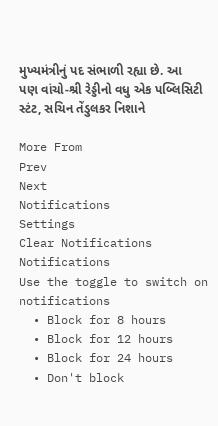મુખ્યમંત્રીનું પદ સંભાળી રહ્યા છે. આ પણ વાંચો-શ્રી રેડ્ડીનો વધુ એક પબ્લિસિટી સ્ટંટ, સચિન તેંડુલકર નિશાને

More From
Prev
Next
Notifications
Settings
Clear Notifications
Notifications
Use the toggle to switch on notifications
  • Block for 8 hours
  • Block for 12 hours
  • Block for 24 hours
  • Don't block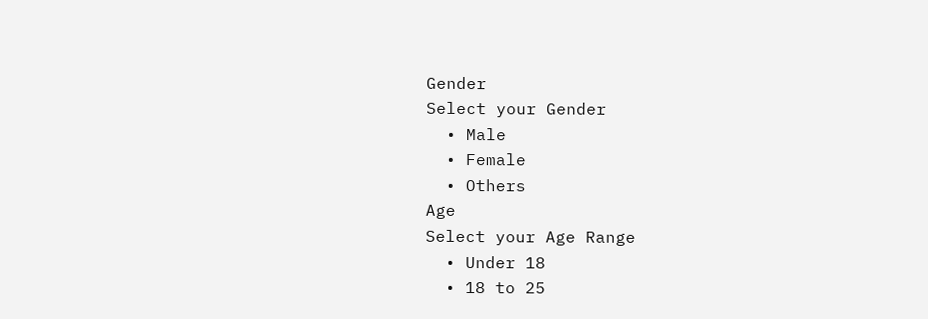Gender
Select your Gender
  • Male
  • Female
  • Others
Age
Select your Age Range
  • Under 18
  • 18 to 25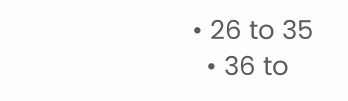• 26 to 35
  • 36 to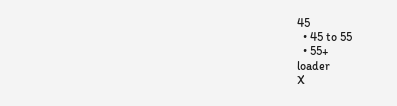45
  • 45 to 55
  • 55+
loader
X